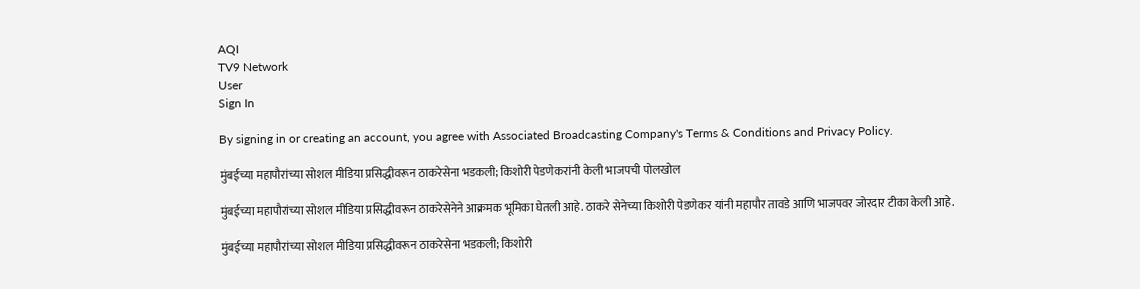AQI
TV9 Network
User
Sign In

By signing in or creating an account, you agree with Associated Broadcasting Company's Terms & Conditions and Privacy Policy.

मुंबईच्या महापौरांच्या सोशल मीडिया प्रसिद्धीवरून ठाकरेसेना भडकली; किशोरी पेडणेकरांनी केली भाजपची पोलखोल

मुंबईच्या महापौरांच्या सोशल मीडिया प्रसिद्धीवरून ठाकरेसेनेने आक्रमक भूमिका घेतली आहे. ठाकरे सेनेच्या किशोरी पेडणेकर यांनी महापौर तावडे आणि भाजपवर जोरदार टीका केली आहे.

मुंबईच्या महापौरांच्या सोशल मीडिया प्रसिद्धीवरून ठाकरेसेना भडकली; किशोरी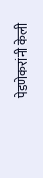पेडणेकरांनी केली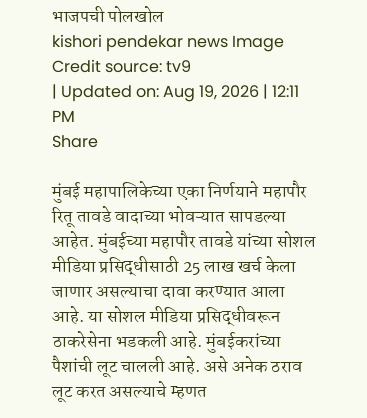भाजपची पोलखोल
kishori pendekar news Image Credit source: tv9
| Updated on: Aug 19, 2026 | 12:11 PM
Share

मुंबई महापालिकेच्या एका निर्णयाने महापौर रितू तावडे वादाच्या भोवऱ्यात सापडल्या आहेत. मुंबईच्या महापौर तावडे यांच्या सोशल मीडिया प्रसिद्धीसाठी 25 लाख खर्च केला जाणार असल्याचा दावा करण्यात आला आहे. या सोशल मीडिया प्रसिद्धीवरून ठाकरेसेना भडकली आहे. मुंबईकरांच्या पैशांची लूट चालली आहे. असे अनेक ठराव लूट करत असल्याचे म्हणत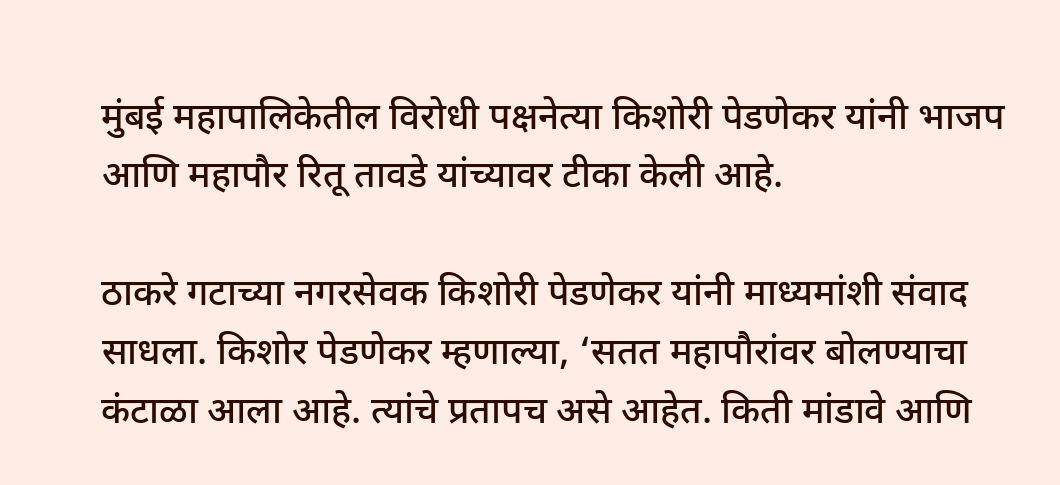मुंबई महापालिकेतील विरोधी पक्षनेत्या किशोरी पेडणेकर यांनी भाजप आणि महापौर रितू तावडे यांच्यावर टीका केली आहे.

ठाकरे गटाच्या नगरसेवक किशोरी पेडणेकर यांनी माध्यमांशी संवाद साधला. किशोर पेडणेकर म्हणाल्या, ‘सतत महापौरांवर बोलण्याचा कंटाळा आला आहे. त्यांचे प्रतापच असे आहेत. किती मांडावे आणि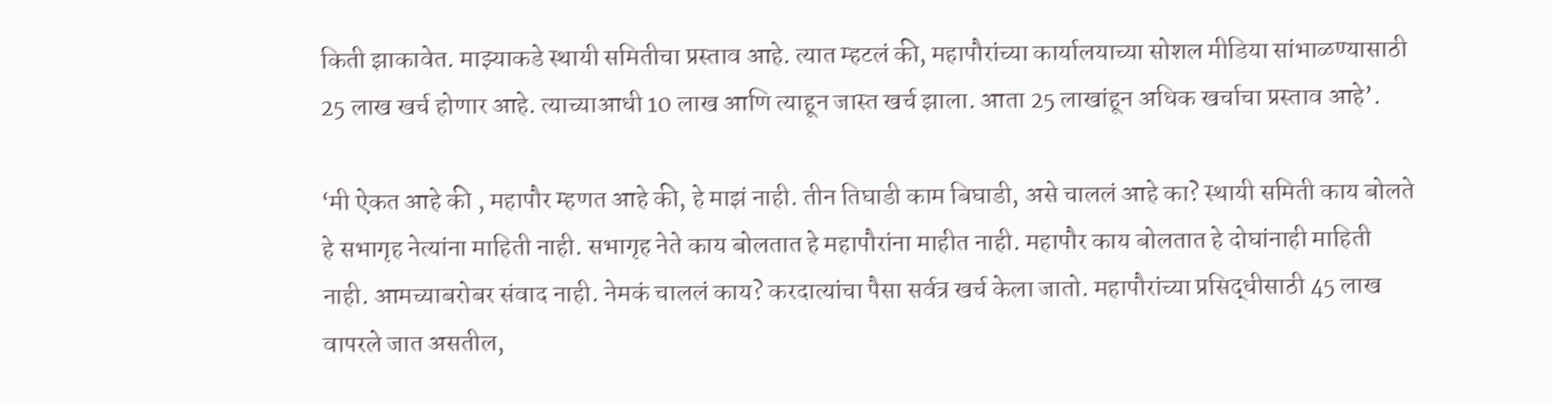किती झाकावेत. माझ्याकडे स्थायी समितीचा प्रस्ताव आहे. त्यात म्हटलं की, महापौरांच्या कार्यालयाच्या सोशल मीडिया सांभाळण्यासाठी 25 लाख खर्च होणार आहे. त्याच्याआधी 10 लाख आणि त्याहून जास्त खर्च झाला. आता 25 लाखांहून अधिक खर्चाचा प्रस्ताव आहे’.

‘मी ऐकत आहे की , महापौर म्हणत आहे की, हे माझं नाही. तीन तिघाडी काम बिघाडी, असे चाललं आहे का? स्थायी समिती काय बोलते हे सभागृह नेत्यांना माहिती नाही. सभागृह नेते काय बोलतात हे महापौरांना माहीत नाही. महापौर काय बोलतात हे दोघांनाही माहिती नाही. आमच्याबरोबर संवाद नाही. नेमकं चाललं काय? करदात्यांचा पैसा सर्वत्र खर्च केला जातो. महापौरांच्या प्रसिद्धीसाठी 45 लाख वापरले जात असतील,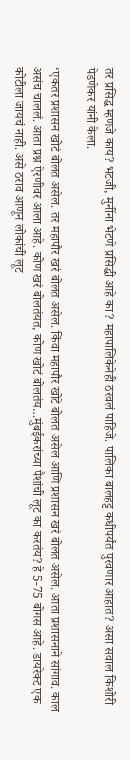तर प्रसिद्ध म्हणजे काय? भटजी, मुनींना भेटणे प्रसिद्धी आहे का? महापालिकेनेही ठरवलं पाहिजे. पालिका बालहट्ट कधीपर्यंत पुरवणार आहात? असा सवाल किशोरी पेडणेकर यांनी केला.

‘एकतर प्रशासन खोटं बोलत असेल. तर महापौर खरं बोलत असेल. किंवा महापौर खोटे बोलत असेल आणि प्रशासन खरं बोलत असेल. आता प्रशासनाने सांगाव. काल असंच चाललं. आता प्रश्न ऐरणीवर आला आहे. कोण खरं बोलतंयत, कोण खोटं बोलतंय…मुंबईकरांच्या पैशांची लूट का करतंय? हे 5-75 बोगस आहे. डायरेक्ट एक कोटीला जायचं नाही. असे ठराव आणून लोकांची लूट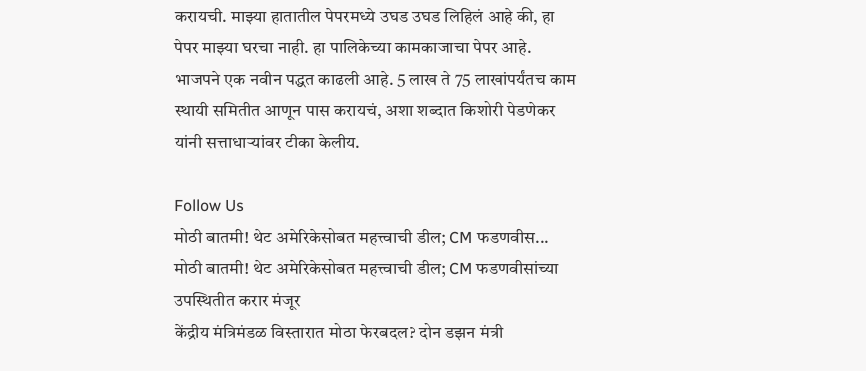करायची. माझ्या हातातील पेपरमध्ये उघड उघड लिहिलं आहे की, हा पेपर माझ्या घरचा नाही. हा पालिकेच्या कामकाजाचा पेपर आहे. भाजपने एक नवीन पद्धत काढली आहे. 5 लाख ते 75 लाखांपर्यंतच काम स्थायी समितीत आणून पास करायचं, अशा शब्दात किशोरी पेडणेकर यांनी सत्ताधाऱ्यांवर टीका केलीय.

Follow Us
मोठी बातमी! थेट अमेरिकेसोबत महत्त्वाची डील; CM फडणवीस...
मोठी बातमी! थेट अमेरिकेसोबत महत्त्वाची डील; CM फडणवीसांच्या उपस्थितीत करार मंजूर
केंद्रीय मंत्रिमंडळ विस्तारात मोठा फेरबदल? दोन डझन मंत्री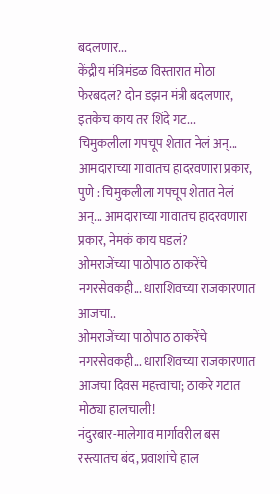बदलणार...
केंद्रीय मंत्रिमंडळ विस्तारात मोठा फेरबदल? दोन डझन मंत्री बदलणार, इतकेच काय तर शिंदे गट...
चिमुकलीला गपचूप शेतात नेलं अन्... आमदाराच्या गावातच हादरवणारा प्रकार,
पुणे : चिमुकलीला गपचूप शेतात नेलं अन्... आमदाराच्या गावातच हादरवणारा प्रकार, नेमकं काय घडलं?
ओमराजेंच्या पाठोपाठ ठाकरेंचे नगरसेवकही... धाराशिवच्या राजकारणात आजचा..
ओमराजेंच्या पाठोपाठ ठाकरेंचे नगरसेवकही... धाराशिवच्या राजकारणात आजचा दिवस महत्त्वाचा; ठाकरे गटात मोठ्या हालचाली!
नंदुरबार-मालेगाव मार्गावरील बस रस्त्यातच बंद, प्रवाशांचे हाल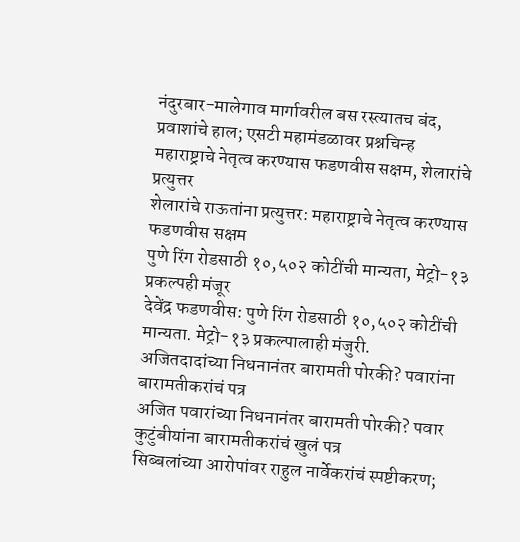नंदुरबार-मालेगाव मार्गावरील बस रस्त्यातच बंद, प्रवाशांचे हाल; एसटी महामंडळावर प्रश्नचिन्ह
महाराष्ट्राचे नेतृत्व करण्यास फडणवीस सक्षम, शेलारांचे प्रत्युत्तर
शेलारांचे राऊतांना प्रत्युत्तर: महाराष्ट्राचे नेतृत्व करण्यास फडणवीस सक्षम
पुणे रिंग रोडसाठी १०,५०२ कोटींची मान्यता, मेट्रो-१३ प्रकल्पही मंजूर
देवेंद्र फडणवीस: पुणे रिंग रोडसाठी १०,५०२ कोटींची मान्यता. मेट्रो-१३ प्रकल्पालाही मंजुरी.
अजितदादांच्या निधनानंतर बारामती पोरकी? पवारांना बारामतीकरांचं पत्र
अजित पवारांच्या निधनानंतर बारामती पोरकी? पवार कुटुंबीयांना बारामतीकरांचं खुलं पत्र
सिब्बलांच्या आरोपांवर राहुल नार्वेकरांचं स्पष्टीकरण;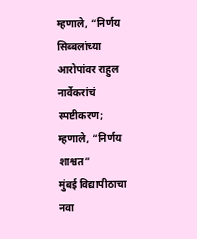म्हणाले, “निर्णय
सिब्बलांच्या आरोपांवर राहुल नार्वेकरांचं स्पष्टीकरण; म्हणाले, “निर्णय शाश्वत”
मुंबई विद्यापीठाचा नवा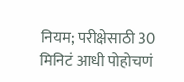नियम; परीक्षेसाठी 30 मिनिटं आधी पोहोचणं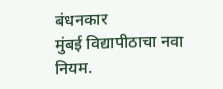बंधनकार
मुंबई विद्यापीठाचा नवा नियम.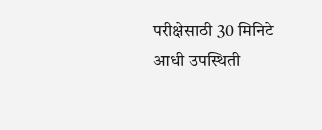परीक्षेसाठी 30 मिनिटे आधी उपस्थिती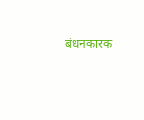बंधनकारक